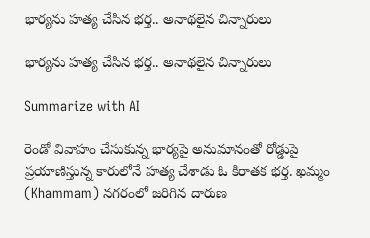భార్యను హత్య చేసిన భర్త.. అనాథలైన చిన్నారులు

భార్యను హత్య చేసిన భర్త.. అనాథలైన చిన్నారులు

Summarize with AI

రెండో వివాహం చేసుకున్న భార్య‌పై అనుమానంతో రోడ్డుపై ప్ర‌యాణిస్తున్న కారులోనే హ‌త్య చేశాడు ఓ కిరాత‌క భ‌ర్త‌. ఖమ్మం (Khammam) నగరంలో జ‌రిగిన దారుణ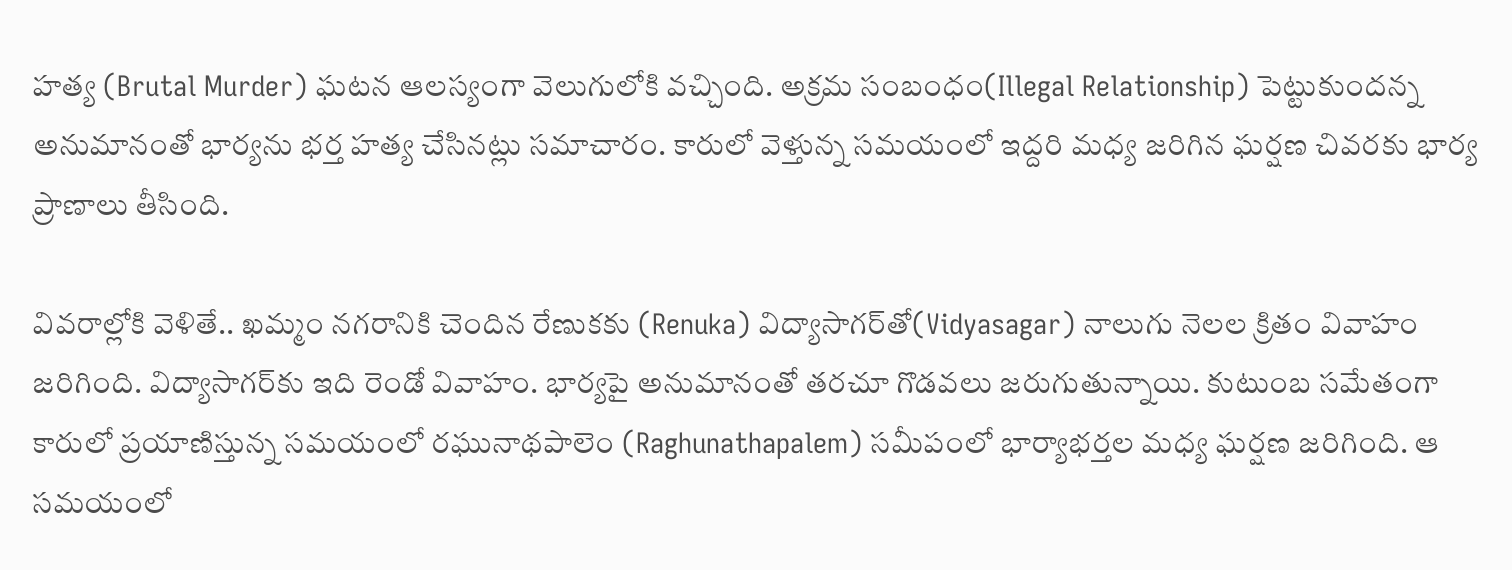హత్య (Brutal Murder) ఘటన ఆలస్యంగా వెలుగులోకి వచ్చింది. అక్రమ సంబంధం(Illegal Relationship) పెట్టుకుందన్న అనుమానంతో భార్యను భర్త హత్య చేసినట్లు సమాచారం. కారులో వెళ్తున్న సమయంలో ఇద్దరి మధ్య జరిగిన ఘర్షణ చివరకు భార్య ప్రాణాలు తీసింది.

వివరాల్లోకి వెళితే.. ఖమ్మం నగరానికి చెందిన రేణుకకు (Renuka) విద్యాసాగర్‌తో(Vidyasagar) నాలుగు నెలల క్రితం వివాహం జరిగింది. విద్యాసాగర్‌కు ఇది రెండో వివాహం. భార్యపై అనుమానంతో తరచూ గొడవలు జరుగుతున్నాయి. కుటుంబ స‌మేతంగా కారులో ప్రయాణిస్తున్న సమయంలో రఘునాథపాలెం (Raghunathapalem) సమీపంలో భార్యాభర్తల మధ్య ఘర్షణ జ‌రిగింది. ఆ సమయంలో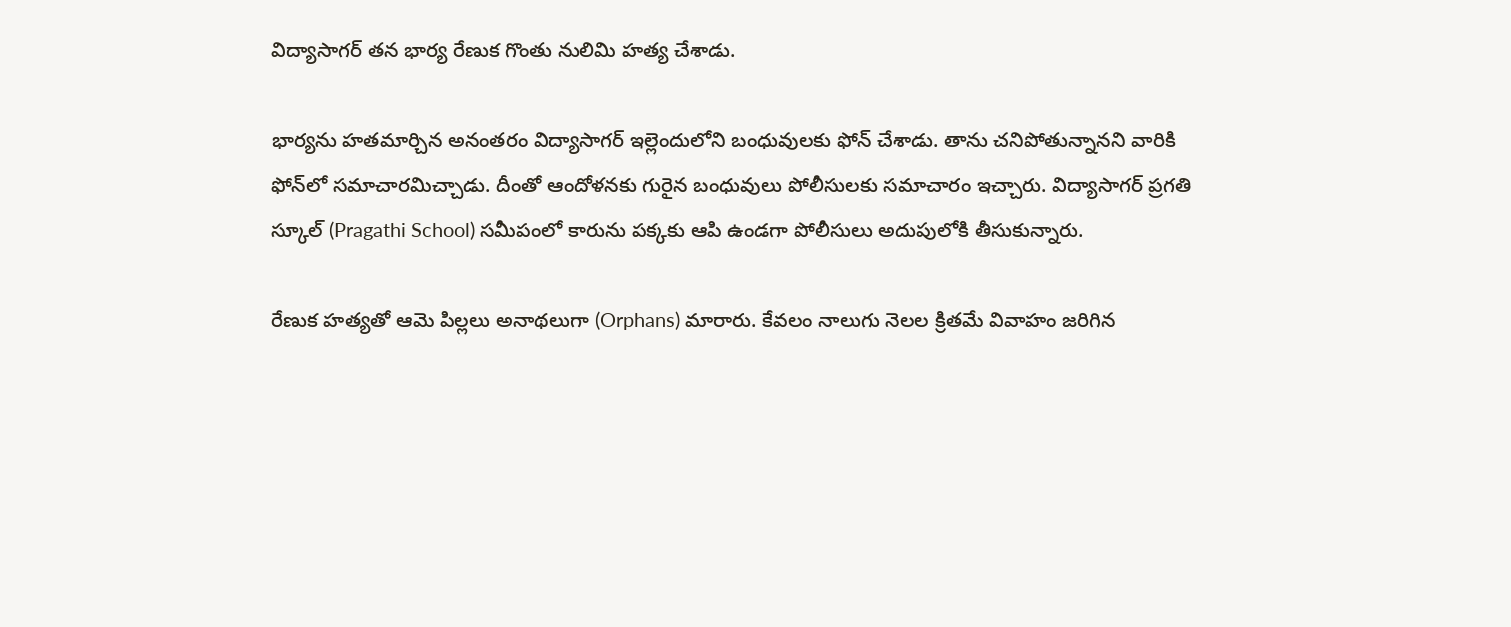విద్యాసాగర్ తన భార్య రేణుక గొంతు నులిమి హత్య చేశాడు.

భార్యను హతమార్చిన అనంతరం విద్యాసాగర్ ఇల్లెందులోని బంధువులకు ఫోన్ చేశాడు. తాను చనిపోతున్నానని వారికి ఫోన్‌లో స‌మాచార‌మిచ్చాడు. దీంతో ఆందోళనకు గురైన బంధువులు పోలీసులకు సమాచారం ఇచ్చారు. విద్యాసాగర్ ప్రగతి స్కూల్ (Pragathi School) సమీపంలో కారును పక్కకు ఆపి ఉండగా పోలీసులు అదుపులోకి తీసుకున్నారు.

రేణుక హత్యతో ఆమె పిల్లలు అనాథలుగా (Orphans) మారారు. కేవలం నాలుగు నెలల క్రితమే వివాహం జరిగిన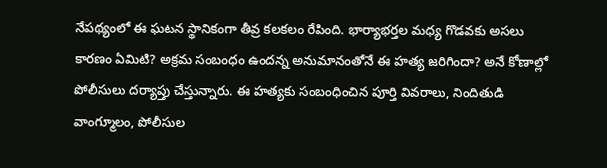నేపథ్యంలో ఈ ఘటన స్థానికంగా తీవ్ర కలకలం రేపింది. భార్యాభర్తల మధ్య గొడవకు అసలు కారణం ఏమిటి? అక్రమ సంబంధం ఉందన్న అనుమానంతోనే ఈ హత్య జరిగిందా? అనే కోణాల్లో పోలీసులు దర్యాప్తు చేస్తున్నారు. ఈ హత్యకు సంబంధించిన పూర్తి వివరాలు, నిందితుడి వాంగ్మూలం, పోలీసుల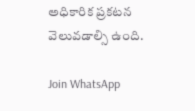అధికారిక ప్రకటన వెలువడాల్సి ఉంది.

Join WhatsApp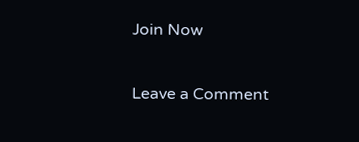Join Now

Leave a Comment